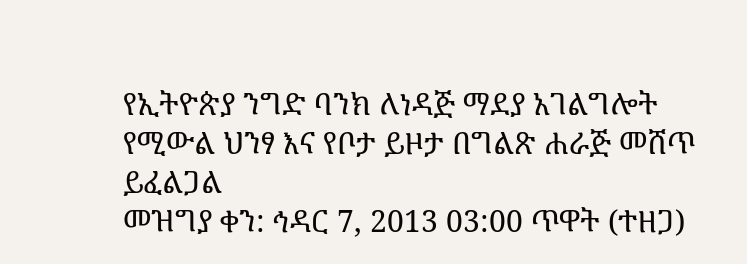የኢትዮጵያ ንግድ ባንክ ለነዳጅ ማደያ አገልግሎት የሚውል ህንፃ እና የቦታ ይዞታ በግልጽ ሐራጅ መሸጥ ይፈልጋል
መዝግያ ቀን: ኅዳር 7, 2013 03:00 ጥዋት (ተዘጋ)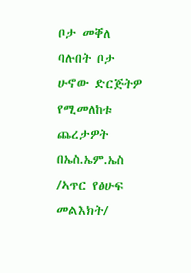ቦታ መቐለ
ባሉበት ቦታ ሁኖው ድርጅትዎ የሚመለከቱ ጨረታዎት በኤስ.ኤም.ኤስ /ኣጥር የፅሁፍ መልእክት/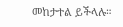መከታተል ይችላሉ።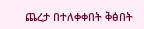ጨረታ በተለቀቀበት ቅፅበት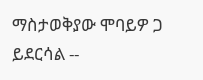ማስታወቅያው ሞባይዎ ጋ ይደርሳል --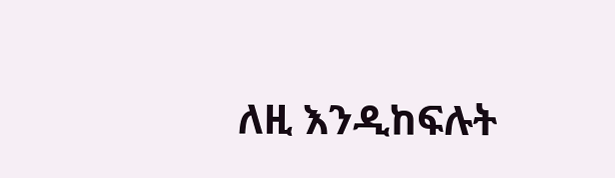ለዚ እንዲከፍሉት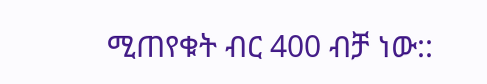ሚጠየቁት ብር 400 ብቻ ነው::